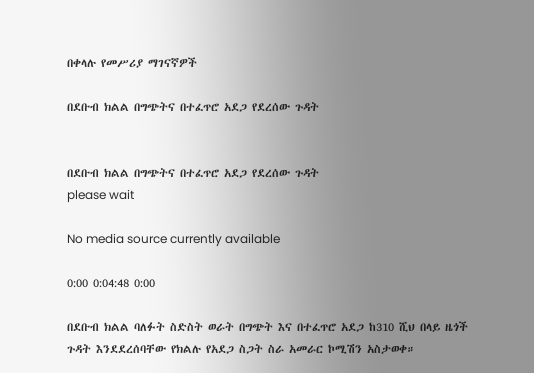በቀላሉ የመሥሪያ ማገናኛዎች

በደቡብ ክልል በግጭትና በተፈጥሮ አደጋ የደረሰው ጉዳት


በደቡብ ክልል በግጭትና በተፈጥሮ አደጋ የደረሰው ጉዳት
please wait

No media source currently available

0:00 0:04:48 0:00

በደቡብ ክልል ባለፉት ስድስት ወራት በግጭት እና በተፈጥሮ አደጋ ከ310 ሺህ በላይ ዜጎች ጉዳት እንደደረሰባቸው የክልሉ የአደጋ ስጋት ስራ አመራር ኮሚሽን አስታወቀ።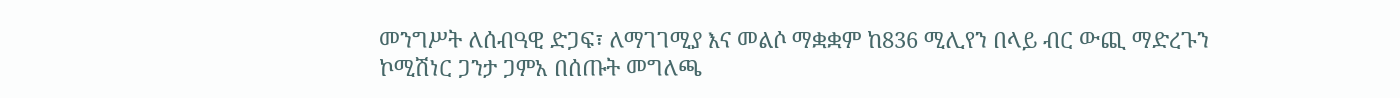መንግሥት ለሰብዓዊ ድጋፍ፣ ለማገገሚያ እና መልሶ ማቋቋም ከ836 ሚሊየን በላይ ብር ውጪ ማድረጉን ኮሚሽነር ጋንታ ጋምአ በሰጡት መግለጫ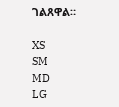ገልጸዋል።

XS
SM
MD
LG